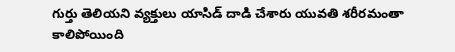గుర్తు తెలియని వ్యక్తులు యాసిడ్ దాడి చేశారు యువతి శరీరమంతా కాలిపోయింది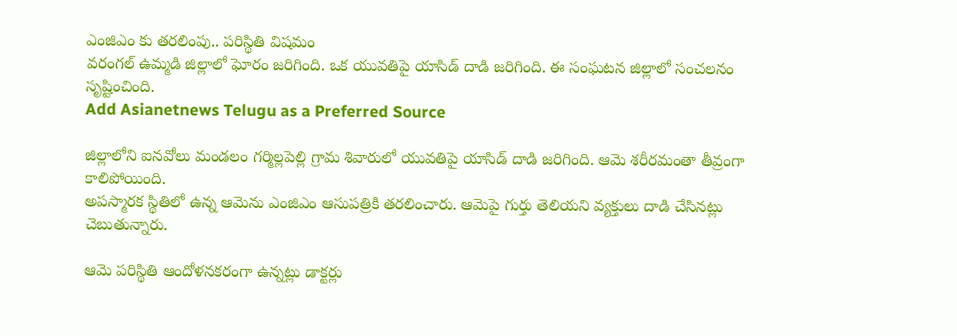ఎంజిఎం కు తరలింపు.. పరిస్థితి విషమం
వరంగల్ ఉమ్మడి జిల్లాలో ఘోరం జరిగింది. ఒక యువతిపై యాసిడ్ దాడి జరిగింది. ఈ సంఘటన జిల్లాలో సంచలనం సృష్టించింది.
Add Asianetnews Telugu as a Preferred Source

జిల్లాలోని ఐనవోలు మండలం గర్మిల్లపెల్లి గ్రామ శివారులో యువతిపై యాసిడ్ దాడి జరిగింది. ఆమె శరీరమంతా తీవ్రంగా కాలిపోయింది.
అపస్మారక స్థితిలో ఉన్న ఆమెను ఎంజిఎం ఆసుపత్రికి తరలించారు. ఆమెపై గుర్తు తెలియని వ్యక్తులు దాడి చేసినట్లు చెబుతున్నారు.

ఆమె పరిస్థితి ఆందోళనకరంగా ఉన్నట్లు డాక్టర్లు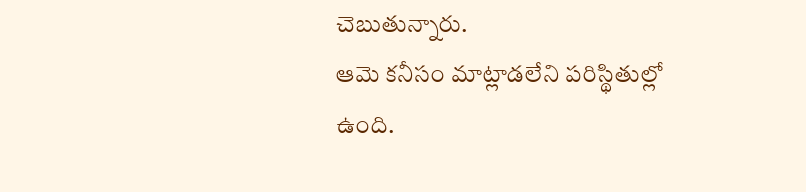చెబుతున్నారు.
ఆమె కనీసం మాట్లాడలేని పరిస్థితుల్లో ఉంది.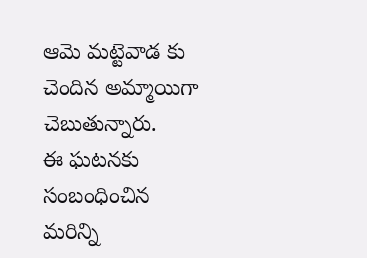ఆమె మట్టెవాడ కు చెందిన అమ్మాయిగా చెబుతున్నారు.
ఈ ఘటనకు సంబంధించిన మరిన్ని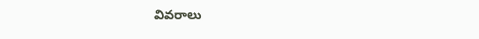వివరాలు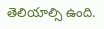తెలియాల్సి ఉంది.